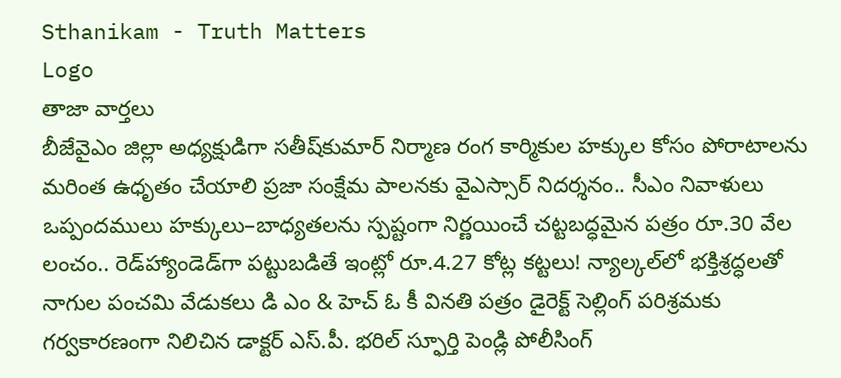Sthanikam - Truth Matters
Logo
తాజా వార్తలు
బీజేవైఎం జిల్లా అధ్యక్షుడిగా సతీష్‌కుమార్‌ నిర్మాణ రంగ కార్మికుల హక్కుల కోసం పోరాటాలను మరింత ఉధృతం చేయాలి ప్రజా సంక్షేమ పాలనకు వైఎస్సార్‌ నిదర్శనం.. సీఎం నివాళులు ఒప్పందములు హక్కులు–బాధ్యతలను స్పష్టంగా నిర్ణయించే చట్టబద్ధమైన పత్రం రూ.30 వేల లంచం.. రెడ్‌హ్యాండెడ్‌గా పట్టుబడితే ఇంట్లో రూ.4.27 కోట్ల కట్టలు! న్యాల్కల్‌లో భక్తిశ్రద్ధలతో నాగుల పంచమి వేడుకలు డి ఎం & హెచ్ ఓ కీ వినతి పత్రం డైరెక్ట్ సెల్లింగ్ పరిశ్రమకు గర్వకారణంగా నిలిచిన డాక్టర్ ఎస్.పీ. భరిల్ స్ఫూర్తి పెండ్లి పోలీసింగ్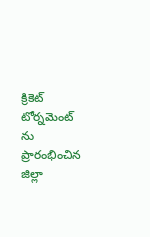క్రికెట్ టోర్నమెంట్ ను ప్రారంభించిన జిల్లా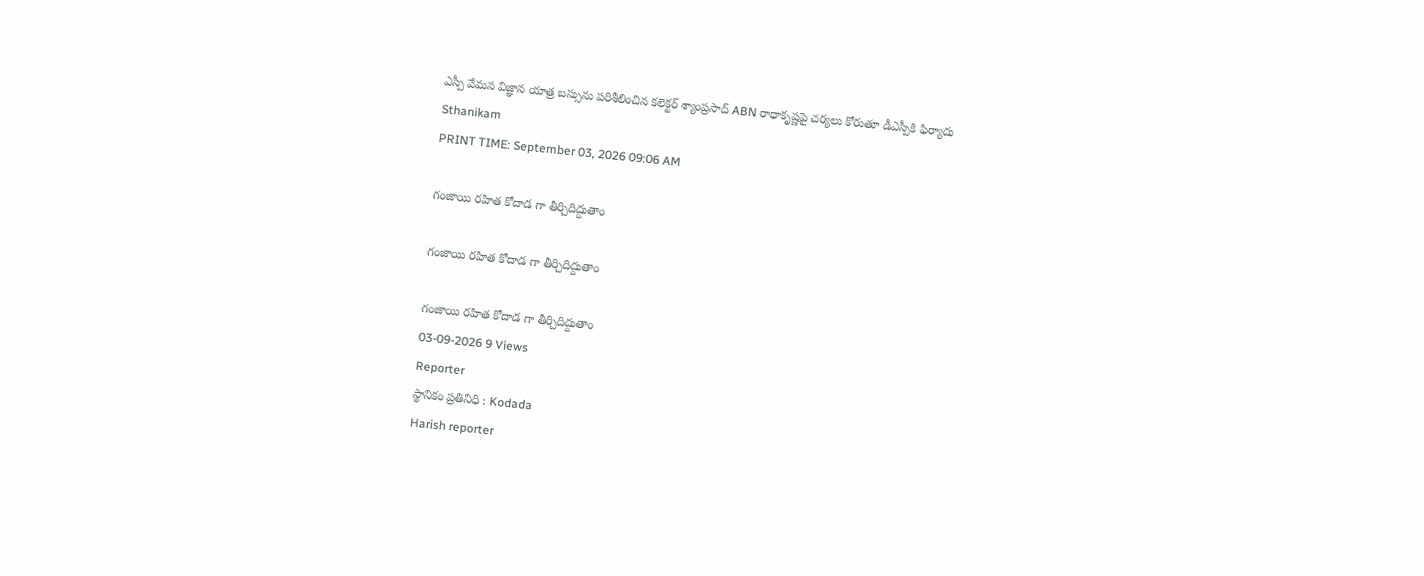ఎస్పీ వేమన విజ్ఞాన యాత్ర బస్సును పరిశీలించిన కలెక్టర్ శ్యాంప్రసాద్ ABN రాధాకృష్ణపై చర్యలు కోరుతూ డీఎస్పీకి ఫిర్యాదు
Sthanikam
PRINT TIME: September 03, 2026 09:06 AM

గంజాయి రహిత కోదాడ గా తీర్చిదిద్దుతాం

గంజాయి రహిత కోదాడ గా తీర్చిదిద్దుతాం

గంజాయి రహిత కోదాడ గా తీర్చిదిద్దుతాం
03-09-2026 9 Views
Reporter
స్థానికం ప్రతినిధి : Kodada
Harish reporter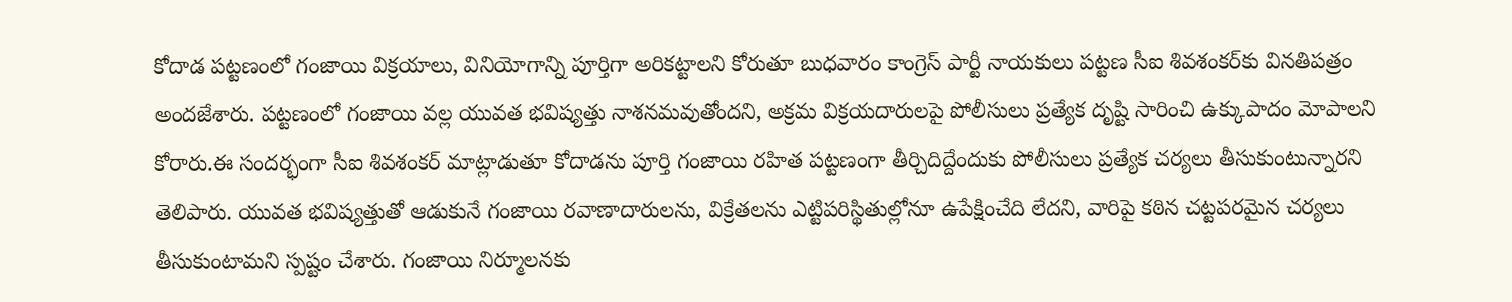కోదాడ పట్టణంలో గంజాయి విక్రయాలు, వినియోగాన్ని పూర్తిగా అరికట్టాలని కోరుతూ బుధవారం కాంగ్రెస్ పార్టీ నాయకులు పట్టణ సీఐ శివశంకర్‌కు వినతిపత్రం అందజేశారు. పట్టణంలో గంజాయి వల్ల యువత భవిష్యత్తు నాశనమవుతోందని, అక్రమ విక్రయదారులపై పోలీసులు ప్రత్యేక దృష్టి సారించి ఉక్కుపాదం మోపాలని కోరారు.ఈ సందర్భంగా సీఐ శివశంకర్ మాట్లాడుతూ కోదాడను పూర్తి గంజాయి రహిత పట్టణంగా తీర్చిదిద్దేందుకు పోలీసులు ప్రత్యేక చర్యలు తీసుకుంటున్నారని తెలిపారు. యువత భవిష్యత్తుతో ఆడుకునే గంజాయి రవాణాదారులను, విక్రేతలను ఎట్టిపరిస్థితుల్లోనూ ఉపేక్షించేది లేదని, వారిపై కఠిన చట్టపరమైన చర్యలు తీసుకుంటామని స్పష్టం చేశారు. గంజాయి నిర్మూలనకు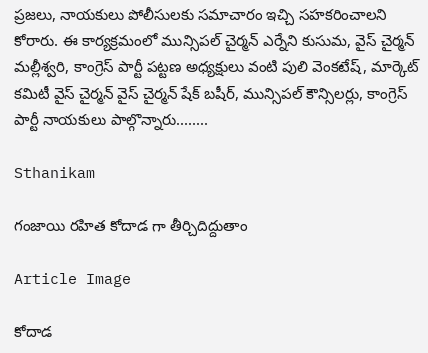ప్రజలు, నాయకులు పోలీసులకు సమాచారం ఇచ్చి సహకరించాలని కోరారు. ఈ కార్యక్రమంలో మున్సిపల్ చైర్మన్ ఎర్నేని కుసుమ, వైస్ చైర్మన్ మల్లీశ్వరి, కాంగ్రెస్ పార్టీ పట్టణ అధ్యక్షులు వంటి పులి వెంకటేష్, మార్కెట్ కమిటీ వైస్ చైర్మన్ వైస్ చైర్మన్ షేక్ బషీర్, మున్సిపల్ కౌన్సిలర్లు, కాంగ్రెస్ పార్టీ నాయకులు పాల్గొన్నారు........

Sthanikam

గంజాయి రహిత కోదాడ గా తీర్చిదిద్దుతాం

Article Image

కోదాడ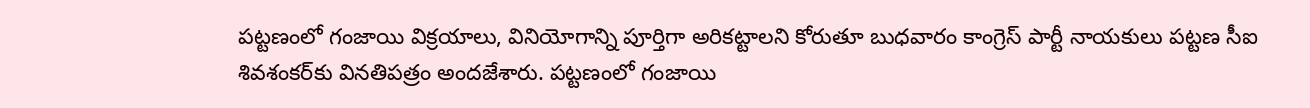పట్టణంలో గంజాయి విక్రయాలు, వినియోగాన్ని పూర్తిగా అరికట్టాలని కోరుతూ బుధవారం కాంగ్రెస్ పార్టీ నాయకులు పట్టణ సీఐ శివశంకర్‌కు వినతిపత్రం అందజేశారు. పట్టణంలో గంజాయి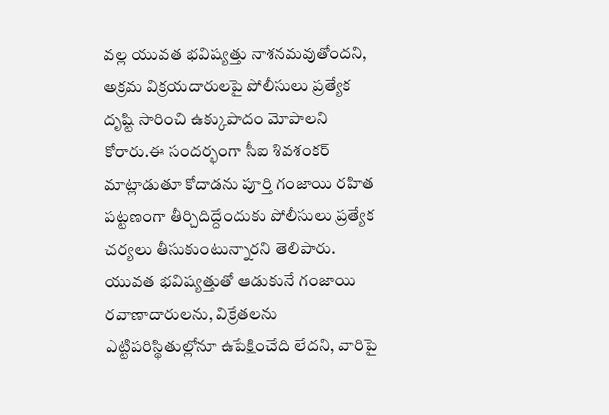వల్ల యువత భవిష్యత్తు నాశనమవుతోందని, అక్రమ విక్రయదారులపై పోలీసులు ప్రత్యేక దృష్టి సారించి ఉక్కుపాదం మోపాలని కోరారు.ఈ సందర్భంగా సీఐ శివశంకర్ మాట్లాడుతూ కోదాడను పూర్తి గంజాయి రహిత పట్టణంగా తీర్చిదిద్దేందుకు పోలీసులు ప్రత్యేక చర్యలు తీసుకుంటున్నారని తెలిపారు. యువత భవిష్యత్తుతో ఆడుకునే గంజాయి రవాణాదారులను, విక్రేతలను ఎట్టిపరిస్థితుల్లోనూ ఉపేక్షించేది లేదని, వారిపై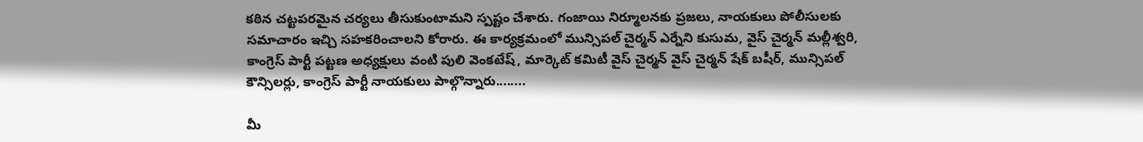కఠిన చట్టపరమైన చర్యలు తీసుకుంటామని స్పష్టం చేశారు. గంజాయి నిర్మూలనకు ప్రజలు, నాయకులు పోలీసులకు సమాచారం ఇచ్చి సహకరించాలని కోరారు. ఈ కార్యక్రమంలో మున్సిపల్ చైర్మన్ ఎర్నేని కుసుమ, వైస్ చైర్మన్ మల్లీశ్వరి, కాంగ్రెస్ పార్టీ పట్టణ అధ్యక్షులు వంటి పులి వెంకటేష్, మార్కెట్ కమిటీ వైస్ చైర్మన్ వైస్ చైర్మన్ షేక్ బషీర్, మున్సిపల్ కౌన్సిలర్లు, కాంగ్రెస్ పార్టీ నాయకులు పాల్గొన్నారు........

మీ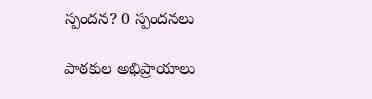స్పందన? 0 స్పందనలు

పాఠకుల అభిప్రాయాలు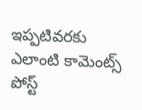ఇప్పటివరకు ఎలాంటి కామెంట్స్ పోస్ట్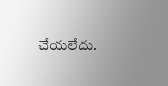చేయలేదు.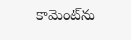కామెంట్‌ను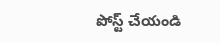పోస్ట్ చేయండి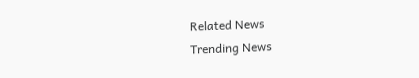Related News
Trending News